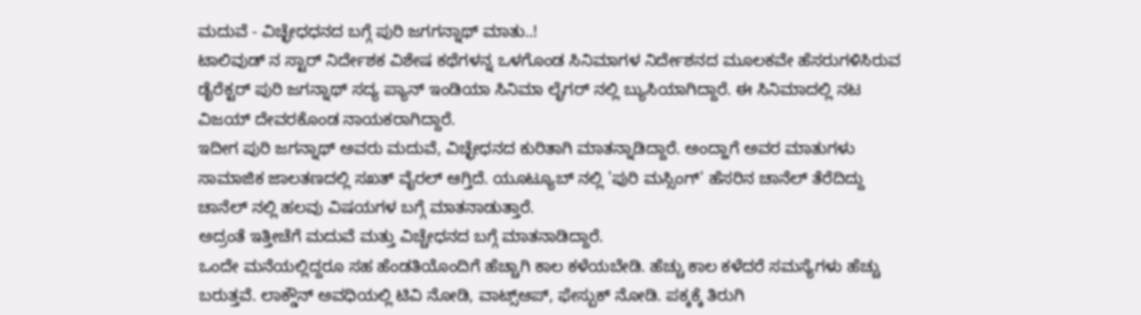ಮದುವೆ - ವಿಚ್ಛೇಧಧನದ ಬಗ್ಗೆ ಪುರಿ ಜಗಗನ್ನಾಥ್ ಮಾತು..!
ಟಾಲಿವುಡ್ ನ ಸ್ಟಾರ್ ನಿರ್ದೇಶಕ ವಿಶೇಷ ಕಥೆಗಳನ್ನ ಒಳಗೊಂಡ ಸಿನಿಮಾಗಳ ನಿರ್ದೇಶನದ ಮೂಲಕವೇ ಹೆಸರುಗಳಿಸಿರುವ ಡೈರೆಕ್ಟರ್ ಪುರಿ ಜಗನ್ನಾಥ್ ಸದ್ಯ ಪ್ಯಾನ್ ಇಂಡಿಯಾ ಸಿನಿಮಾ ಲೈಗರ್ ನಲ್ಲಿ ಬ್ಯುಸಿಯಾಗಿದ್ದಾರೆ. ಈ ಸಿನಿಮಾದಲ್ಲಿ ನಟ ವಿಜಯ್ ದೇವರಕೊಂಡ ನಾಯಕರಾಗಿದ್ದಾರೆ.
ಇದೀಗ ಪುರಿ ಜಗನ್ನಾಥ್ ಅವರು ಮದುವೆ, ವಿಚ್ಛೇಧನದ ಕುರಿತಾಗಿ ಮಾತನ್ನಾಡಿದ್ದಾರೆ. ಅಂದ್ಹಾಗೆ ಅವರ ಮಾತುಗಳು ಸಾಮಾಜಿಕ ಜಾಲತಣದಲ್ಲಿ ಸಖತ್ ವೈರಲ್ ಆಗ್ತಿದೆ. ಯೂಟ್ಯೂಬ್ ನಲ್ಲಿ 'ಪುರಿ ಮಸ್ಸಿಂಗ್' ಹೆಸರಿನ ಚಾನೆಲ್ ತೆರೆದಿದ್ದು ಚಾನೆಲ್ ನಲ್ಲಿ ಹಲವು ವಿಷಯಗಳ ಬಗ್ಗೆ ಮಾತನಾಡುತ್ತಾರೆ.
ಅದ್ರಂತೆ ಇತ್ತೀಚೆಗೆ ಮದುವೆ ಮತ್ತು ವಿಚ್ಚೇಧನದ ಬಗ್ಗೆ ಮಾತನಾಡಿದ್ದಾರೆ.
ಒಂದೇ ಮನೆಯಲ್ಲಿದ್ದರೂ ಸಹ ಹೆಂಡತಿಯೊಂದಿಗೆ ಹೆಚ್ಚಾಗಿ ಕಾಲ ಕಳೆಯಬೇಡಿ. ಹೆಚ್ಚು ಕಾಲ ಕಳೆದರೆ ಸಮಸ್ಯೆಗಳು ಹೆಚ್ಚು ಬರುತ್ತವೆ. ಲಾಕ್ಡೌನ್ ಅವಧಿಯಲ್ಲಿ ಟಿವಿ ನೋಡಿ, ವಾಟ್ಸ್ಆಪ್, ಫೇಸ್ಬುಕ್ ನೋಡಿ. ಪಕ್ಕಕ್ಕೆ ತಿರುಗಿ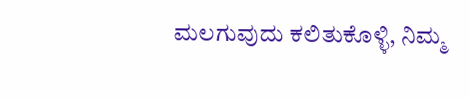ಮಲಗುವುದು ಕಲಿತುಕೊಳ್ಳಿ, ನಿಮ್ಮ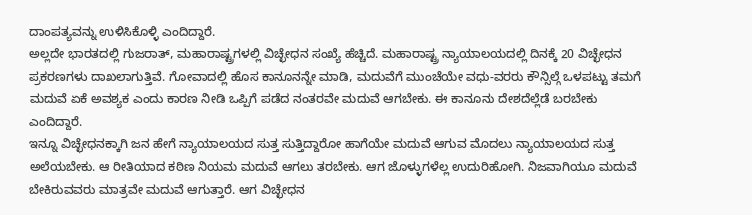ದಾಂಪತ್ಯವನ್ನು ಉಳಿಸಿಕೊಳ್ಳಿ ಎಂದಿದ್ದಾರೆ.
ಅಲ್ಲದೇ ಭಾರತದಲ್ಲಿ ಗುಜರಾತ್, ಮಹಾರಾಷ್ಟ್ರಗಳಲ್ಲಿ ವಿಚ್ಛೇಧನ ಸಂಖ್ಯೆ ಹೆಚ್ಚಿದೆ. ಮಹಾರಾಷ್ಟ್ರ ನ್ಯಾಯಾಲಯದಲ್ಲಿ ದಿನಕ್ಕೆ 20 ವಿಚ್ಛೇಧನ ಪ್ರಕರಣಗಳು ದಾಖಲಾಗುತ್ತಿವೆ. ಗೋವಾದಲ್ಲಿ ಹೊಸ ಕಾನೂನನ್ನೇ ಮಾಡಿ, ಮದುವೆಗೆ ಮುಂಚೆಯೇ ವಧು-ವರರು ಕೌನ್ಸಿಲ್ಗೆ ಒಳಪಟ್ಟು ತಮಗೆ ಮದುವೆ ಏಕೆ ಅವಶ್ಯಕ ಎಂದು ಕಾರಣ ನೀಡಿ ಒಪ್ಪಿಗೆ ಪಡೆದ ನಂತರವೇ ಮದುವೆ ಆಗಬೇಕು. ಈ ಕಾನೂನು ದೇಶದೆಲ್ಲೆಡೆ ಬರಬೇಕು ಎಂದಿದ್ದಾರೆ.
ಇನ್ನೂ ವಿಚ್ಛೇಧನಕ್ಕಾಗಿ ಜನ ಹೇಗೆ ನ್ಯಾಯಾಲಯದ ಸುತ್ತ ಸುತ್ತಿದ್ದಾರೋ ಹಾಗೆಯೇ ಮದುವೆ ಆಗುವ ಮೊದಲು ನ್ಯಾಯಾಲಯದ ಸುತ್ತ ಅಲೆಯಬೇಕು. ಆ ರೀತಿಯಾದ ಕಠಿಣ ನಿಯಮ ಮದುವೆ ಆಗಲು ತರಬೇಕು. ಆಗ ಜೊಳ್ಳುಗಳೆಲ್ಲ ಉದುರಿಹೋಗಿ. ನಿಜವಾಗಿಯೂ ಮದುವೆ ಬೇಕಿರುವವರು ಮಾತ್ರವೇ ಮದುವೆ ಆಗುತ್ತಾರೆ. ಆಗ ವಿಚ್ಛೇಧನ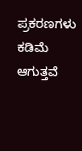ಪ್ರಕರಣಗಳು ಕಡಿಮೆ ಆಗುತ್ತವೆ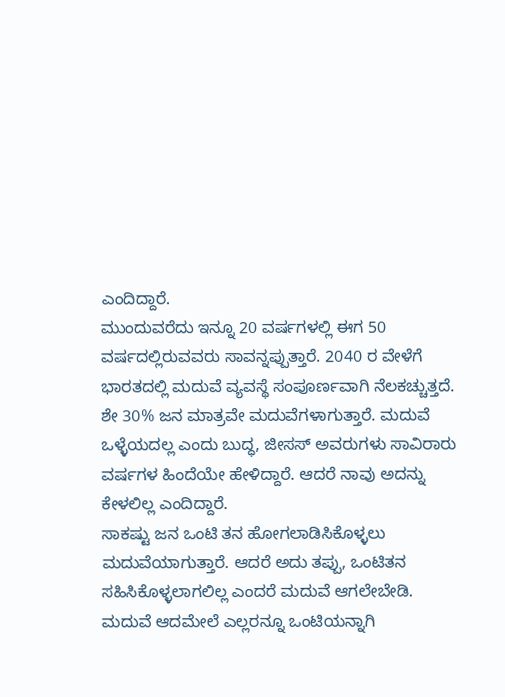ಎಂದಿದ್ದಾರೆ.
ಮುಂದುವರೆದು ಇನ್ನೂ 20 ವರ್ಷಗಳಲ್ಲಿ ಈಗ 50 ವರ್ಷದಲ್ಲಿರುವವರು ಸಾವನ್ನಪ್ಪುತ್ತಾರೆ. 2040 ರ ವೇಳೆಗೆ ಭಾರತದಲ್ಲಿ ಮದುವೆ ವ್ಯವಸ್ಥೆ ಸಂಪೂರ್ಣವಾಗಿ ನೆಲಕಚ್ಚುತ್ತದೆ. ಶೇ 30% ಜನ ಮಾತ್ರವೇ ಮದುವೆಗಳಾಗುತ್ತಾರೆ. ಮದುವೆ ಒಳ್ಳೆಯದಲ್ಲ ಎಂದು ಬುದ್ಧ, ಜೀಸಸ್ ಅವರುಗಳು ಸಾವಿರಾರು ವರ್ಷಗಳ ಹಿಂದೆಯೇ ಹೇಳಿದ್ದಾರೆ. ಆದರೆ ನಾವು ಅದನ್ನು ಕೇಳಲಿಲ್ಲ ಎಂದಿದ್ದಾರೆ.
ಸಾಕಷ್ಟು ಜನ ಒಂಟಿ ತನ ಹೋಗಲಾಡಿಸಿಕೊಳ್ಳಲು ಮದುವೆಯಾಗುತ್ತಾರೆ. ಆದರೆ ಅದು ತಪ್ಪು, ಒಂಟಿತನ ಸಹಿಸಿಕೊಳ್ಳಲಾಗಲಿಲ್ಲ ಎಂದರೆ ಮದುವೆ ಆಗಲೇಬೇಡಿ. ಮದುವೆ ಆದಮೇಲೆ ಎಲ್ಲರನ್ನೂ ಒಂಟಿಯನ್ನಾಗಿ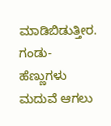ಮಾಡಿಬಿಡುತ್ತೀರ. ಗಂಡು-ಹೆಣ್ಣುಗಳು ಮದುವೆ ಆಗಲು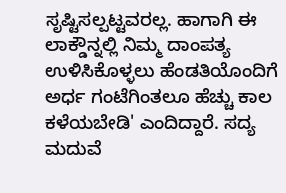ಸೃಷ್ಟಿಸಲ್ಪಟ್ಟವರಲ್ಲ. ಹಾಗಾಗಿ ಈ ಲಾಕ್ಡೌನ್ನಲ್ಲಿ ನಿಮ್ಮ ದಾಂಪತ್ಯ ಉಳಿಸಿಕೊಳ್ಳಲು ಹೆಂಡತಿಯೊಂದಿಗೆ ಅರ್ಧ ಗಂಟೆಗಿಂತಲೂ ಹೆಚ್ಚು ಕಾಲ ಕಳೆಯಬೇಡಿ' ಎಂದಿದ್ದಾರೆ. ಸದ್ಯ ಮದುವೆ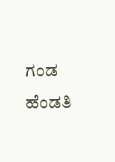ಗಂಡ ಹೆಂಡತಿ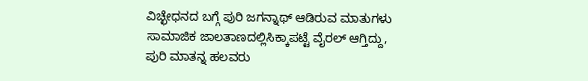ವಿಚ್ಛೇಧನದ ಬಗ್ಗೆ ಪುರಿ ಜಗನ್ನಾಥ್ ಆಡಿರುವ ಮಾತುಗಳು ಸಾಮಾಜಿಕ ಜಾಲತಾಣದಲ್ಲಿಸಿಕ್ಕಾಪಟ್ಟೆ ವೈರಲ್ ಆಗ್ತಿದ್ದು, ಪುರಿ ಮಾತನ್ನ ಹಲವರು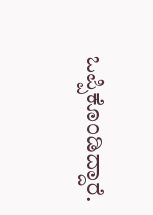ಒಪ್ಪಿಕೊಂಡಿದ್ದಾರೆ.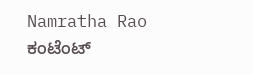Namratha Rao
ಕಂಟೆಂಟ್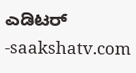ಎಡಿಟರ್ -saakshatv.com